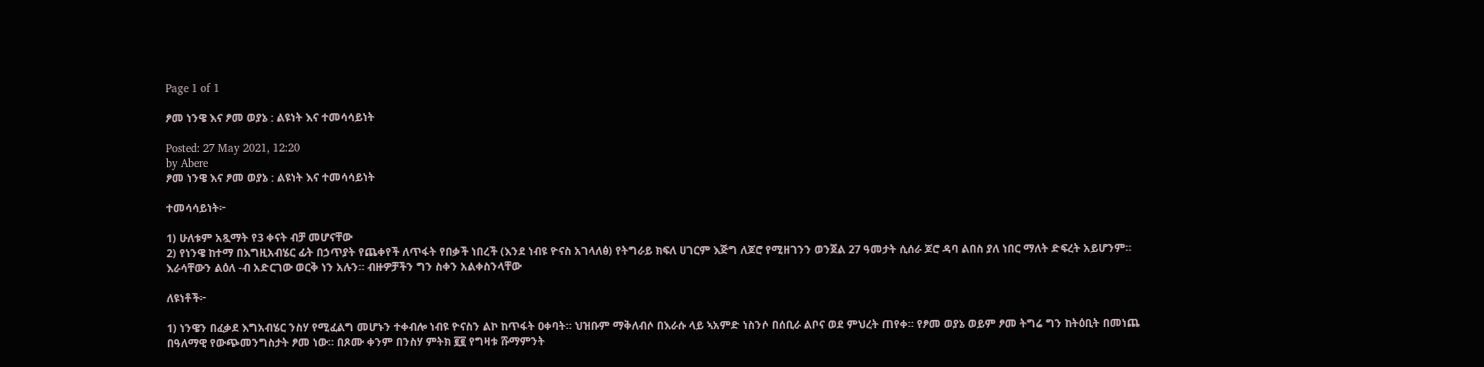Page 1 of 1

ፆመ ነንዌ እና ፆመ ወያኔ : ልዩነት እና ተመሳሳይነት

Posted: 27 May 2021, 12:20
by Abere
ፆመ ነንዌ እና ፆመ ወያኔ : ልዩነት እና ተመሳሳይነት

ተመሳሳይነት፦

1) ሁለቱም አጿማት የ3 ቀናት ብቻ መሆናቸው
2) የነንዌ ከተማ በእግዚአብሄር ፊት በኃጥያት የጨቀየች ለጥፋት የበቃች ነበረች (እንደ ነብዩ ዮናስ አገላለፅ) የትግራይ ክፍለ ሀገርም እጅግ ለጆሮ የሚዘገንን ወንጀል 27 ዓመታት ሲሰራ ጆሮ ዳባ ልበስ ያለ ነበር ማለት ድፍረት አይሆንም። እራሳቸውን ልዕለ -ብ አድርገው ወርቅ ነን አሉን። ብዙዎቻችን ግን ስቀን አልቀስንላቸው

ለዩነቶች፦

1) ነንዌን በፈቃደ እግአብሄር ንስሃ የሚፈልግ መሆኑን ተቀብሎ ነብዩ ዮናስን ልኮ ከጥፋት ዐቀባት። ህዝቡም ማቅለብሶ በእራሱ ላይ ኣአምድ ነስንሶ በሰቢራ ልቦና ወደ ምህረት ጠየቀ። የፆመ ወያኔ ወይም ፆመ ትግሬ ግን ከትዕቢት በመነጨ በዓለማዊ የውጭመንግስታት ፆመ ነው። በጾሙ ቀንም በንስሃ ምትክ ፪፪ የግዛቱ ሹማምንት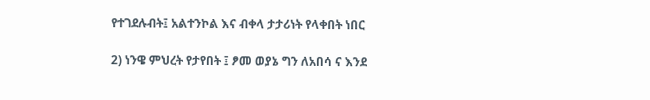የተገደሉብት፤ አልተንኮል እና ብቀላ ታታሪነት የላቀበት ነበር

2) ነንዌ ምህረት የታየበት ፤ ፆመ ወያኔ ግን ለአበሳ ና እንደ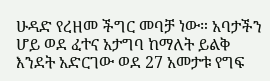ሁዳድ የረዘመ ችግር መባቻ ነው። አባታችን ሆይ ወደ ፈተና አታግባ ከማለት ይልቅ እንደት አድርገው ወደ 27 አመታቱ የግፍ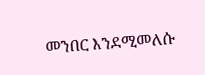መንበር እንደሚመለሱ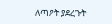ለጣዖት ያደረጉት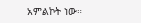አምልኮት ነው።